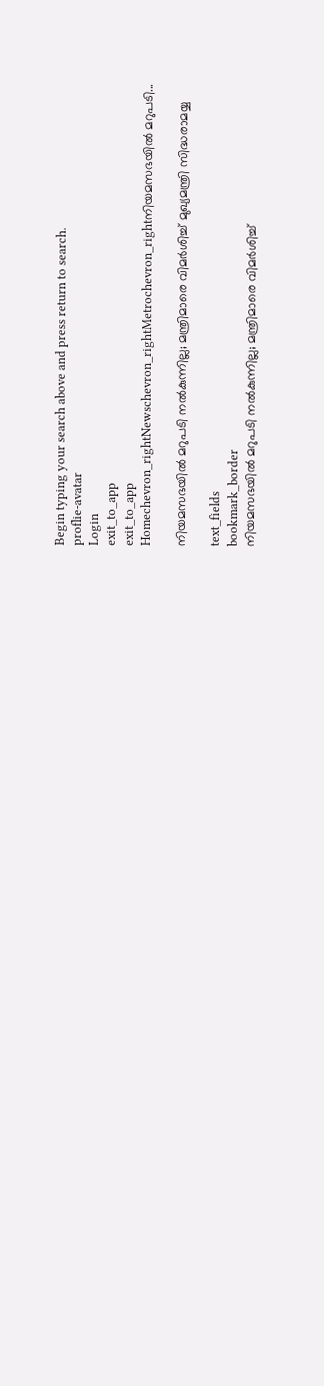Begin typing your search above and press return to search.
proflie-avatar
Login
exit_to_app
exit_to_app
Homechevron_rightNewschevron_rightMetrochevron_rightനിയമസഭയിൽ മറുപടി...

നിയമസഭയിൽ മറുപടി നൽകുന്നില്ല; മന്ത്രിമാരെ വിമർശിച്ച് മുഖ്യമന്ത്രി സിദ്ധരാമയ്യ

text_fields
bookmark_border
നിയമസഭയിൽ മറുപടി നൽകുന്നില്ല; മന്ത്രിമാരെ വിമർശിച്ച്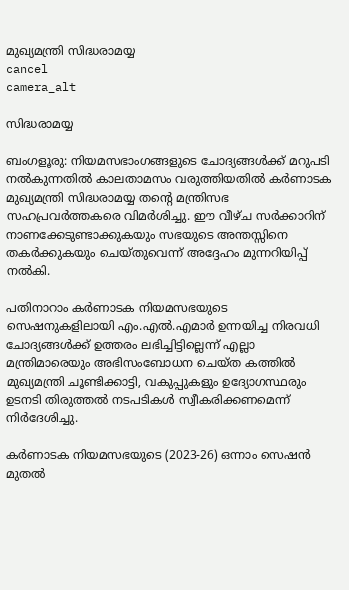മുഖ്യമന്ത്രി സിദ്ധരാമയ്യ
cancel
camera_alt

സിദ്ധരാമയ്യ

ബംഗളൂരു: നിയമസഭാംഗങ്ങളുടെ ചോദ്യങ്ങൾക്ക് മറുപടി നൽകുന്നതിൽ കാലതാമസം വരുത്തിയതിൽ കർണാടക മുഖ്യമന്ത്രി സിദ്ധരാമയ്യ തന്റെ മന്ത്രിസഭ സഹപ്രവർത്തകരെ വിമർശിച്ചു. ഈ വീഴ്ച സർക്കാറിന് നാണക്കേടുണ്ടാക്കുകയും സഭയുടെ അന്തസ്സിനെ തകർക്കുകയും ചെയ്തുവെന്ന് അദ്ദേഹം മുന്നറിയിപ്പ് നൽകി.

പതിനാറാം കർണാടക നിയമസഭയുടെ സെഷനുകളിലായി എം.എൽ.എമാർ ഉന്നയിച്ച നിരവധി ചോദ്യങ്ങൾക്ക് ഉത്തരം ലഭിച്ചിട്ടില്ലെന്ന് എല്ലാ മന്ത്രിമാരെയും അഭിസംബോധന ചെയ്ത കത്തിൽ മുഖ്യമന്ത്രി ചൂണ്ടിക്കാട്ടി, വകുപ്പുകളും ഉദ്യോഗസ്ഥരും ഉടനടി തിരുത്തൽ നടപടികൾ സ്വീകരിക്കണമെന്ന് നിർദേശിച്ചു.

കർണാടക നിയമസഭയുടെ (2023-26) ഒന്നാം സെഷൻ മുതൽ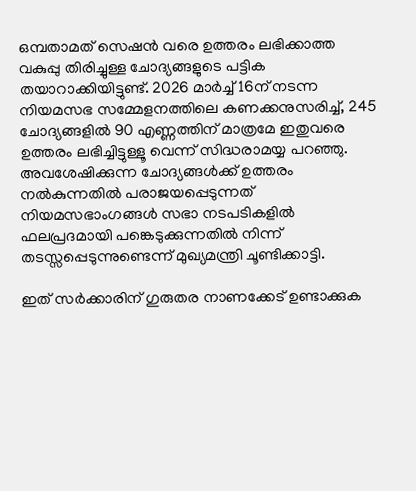ഒമ്പതാമത് സെഷൻ വരെ ഉത്തരം ലഭിക്കാത്ത വകുപ്പു തിരിച്ചുള്ള ചോദ്യങ്ങളുടെ പട്ടിക തയാറാക്കിയിട്ടുണ്ട്. 2026 മാർച്ച് 16ന് നടന്ന നിയമസഭ സമ്മേളനത്തിലെ കണക്കനുസരിച്ച്, 245 ചോദ്യങ്ങളിൽ 90 എണ്ണത്തിന് മാത്രമേ ഇതുവരെ ഉത്തരം ലഭിച്ചിട്ടുള്ളൂ വെന്ന് സിദ്ധരാമയ്യ പറഞ്ഞു. അവശേഷിക്കുന്ന ചോദ്യങ്ങൾക്ക് ഉത്തരം നൽകുന്നതിൽ പരാജയപ്പെടുന്നത് നിയമസഭാംഗങ്ങൾ സഭാ നടപടികളിൽ ഫലപ്രദമായി പങ്കെടുക്കുന്നതിൽ നിന്ന് തടസ്സപ്പെടുന്നുണ്ടെന്ന് മുഖ്യമന്ത്രി ചൂണ്ടിക്കാട്ടി.

ഇത് സർക്കാരിന് ഗുരുതര നാണക്കേട് ഉണ്ടാക്കുക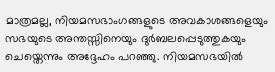മാത്രമല്ല, നിയമസഭാംഗങ്ങളുടെ അവകാശങ്ങളെയും സഭയുടെ അന്തസ്സിനെയും ദുർബലപ്പെടുത്തുകയും ചെയ്തെന്നും അദ്ദേഹം പറഞ്ഞു. നിയമസഭയിൽ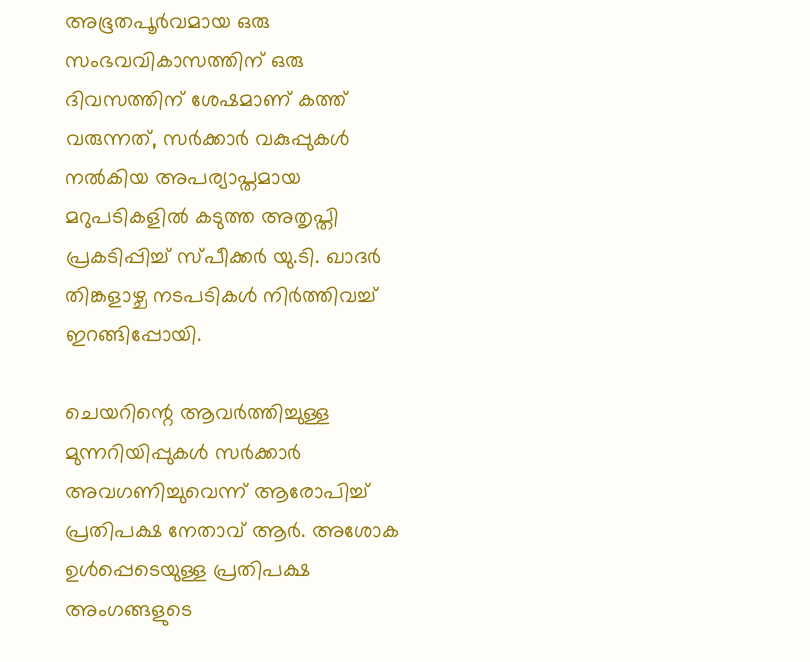അഭൂതപൂർവമായ ഒരു സംഭവവികാസത്തിന് ഒരു ദിവസത്തിന് ശേഷമാണ് കത്ത് വരുന്നത്, സർക്കാർ വകുപ്പുകൾ നൽകിയ അപര്യാപ്തമായ മറുപടികളിൽ കടുത്ത അതൃപ്തി പ്രകടിപ്പിച്ച് സ്പീക്കർ യു.ടി. ഖാദർ തിങ്കളാഴ്ച നടപടികൾ നിർത്തിവച്ച് ഇറങ്ങിപ്പോയി.

ചെയറിന്റെ ആവർത്തിച്ചുള്ള മുന്നറിയിപ്പുകൾ സർക്കാർ അവഗണിച്ചുവെന്ന് ആരോപിച്ച് പ്രതിപക്ഷ നേതാവ് ആർ. അശോക ഉൾപ്പെടെയുള്ള പ്രതിപക്ഷ അംഗങ്ങളുടെ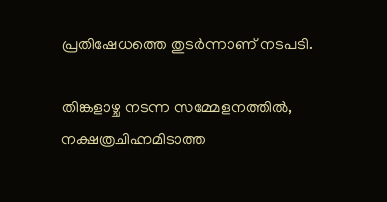പ്രതിഷേധത്തെ തുടർന്നാണ് നടപടി.

തിങ്കളാഴ്ച നടന്ന സമ്മേളനത്തിൽ, നക്ഷത്രചിഹ്നമിടാത്ത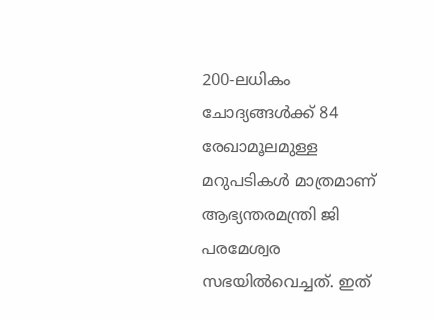200-ലധികം ചോദ്യങ്ങൾക്ക് 84 രേഖാമൂലമുള്ള മറുപടികൾ മാത്രമാണ് ആഭ്യന്തരമന്ത്രി ജി പരമേശ്വര സഭയിൽവെച്ചത്. ഇത്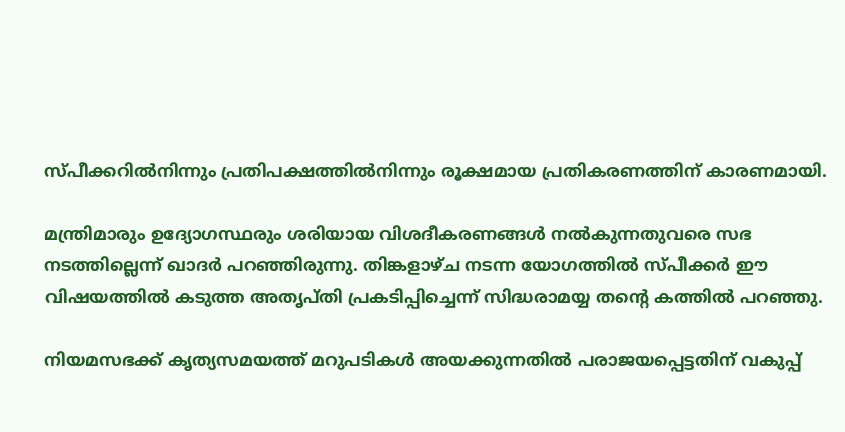സ്പീക്കറിൽനിന്നും പ്രതിപക്ഷത്തിൽനിന്നും രൂക്ഷമായ പ്രതികരണത്തിന് കാരണമായി.

മന്ത്രിമാരും ഉദ്യോഗസ്ഥരും ശരിയായ വിശദീകരണങ്ങൾ നൽകുന്നതുവരെ സഭ നടത്തില്ലെന്ന് ഖാദർ പറഞ്ഞിരുന്നു. തിങ്കളാഴ്ച നടന്ന യോഗത്തിൽ സ്പീക്കർ ഈ വിഷയത്തിൽ കടുത്ത അതൃപ്തി പ്രകടിപ്പിച്ചെന്ന് സിദ്ധരാമയ്യ തന്റെ കത്തിൽ പറഞ്ഞു.

നിയമസഭക്ക് കൃത്യസമയത്ത് മറുപടികൾ അയക്കുന്നതിൽ പരാജയപ്പെട്ടതിന് വകുപ്പ്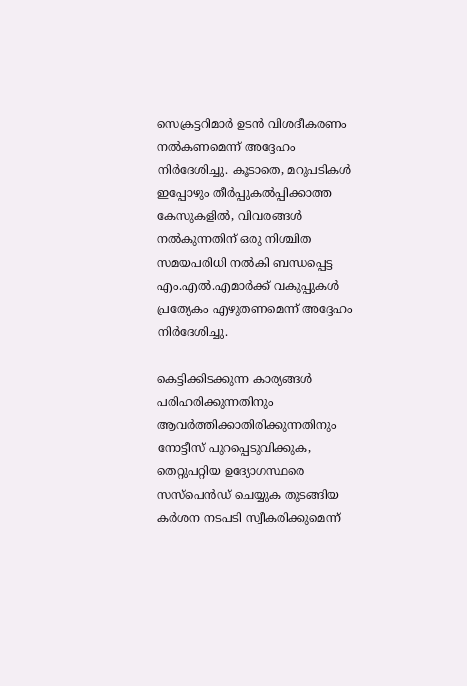സെക്രട്ടറിമാർ ഉടൻ വിശദീകരണം നൽകണമെന്ന് അദ്ദേഹം നിർദേശിച്ചു. കൂടാതെ, മറുപടികൾ ഇപ്പോഴും തീർപ്പുകൽപ്പിക്കാത്ത കേസുകളിൽ, വിവരങ്ങൾ നൽകുന്നതിന് ഒരു നിശ്ചിത സമയപരിധി നൽകി ബന്ധപ്പെട്ട എം‌.എൽ‌.എമാർക്ക് വകുപ്പുകൾ പ്രത്യേകം എഴുതണമെന്ന് അദ്ദേഹം നിർദേശിച്ചു.

കെട്ടിക്കിടക്കുന്ന കാര്യങ്ങൾ പരിഹരിക്കുന്നതിനും ആവർത്തിക്കാതിരിക്കുന്നതിനും നോട്ടീസ് പുറപ്പെടുവിക്കുക, തെറ്റുപറ്റിയ ഉദ്യോഗസ്ഥരെ സസ്‌പെൻഡ് ചെയ്യുക തുടങ്ങിയ കർശന നടപടി സ്വീകരിക്കുമെന്ന്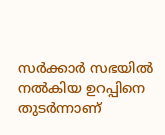സർക്കാർ സഭയിൽ നൽകിയ ഉറപ്പിനെ തുടർന്നാണ്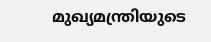മുഖ്യമന്ത്രിയുടെ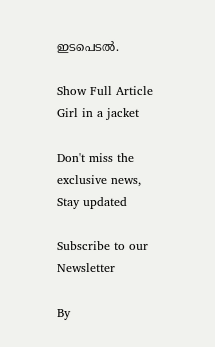ഇടപെടൽ.

Show Full Article
Girl in a jacket

Don't miss the exclusive news, Stay updated

Subscribe to our Newsletter

By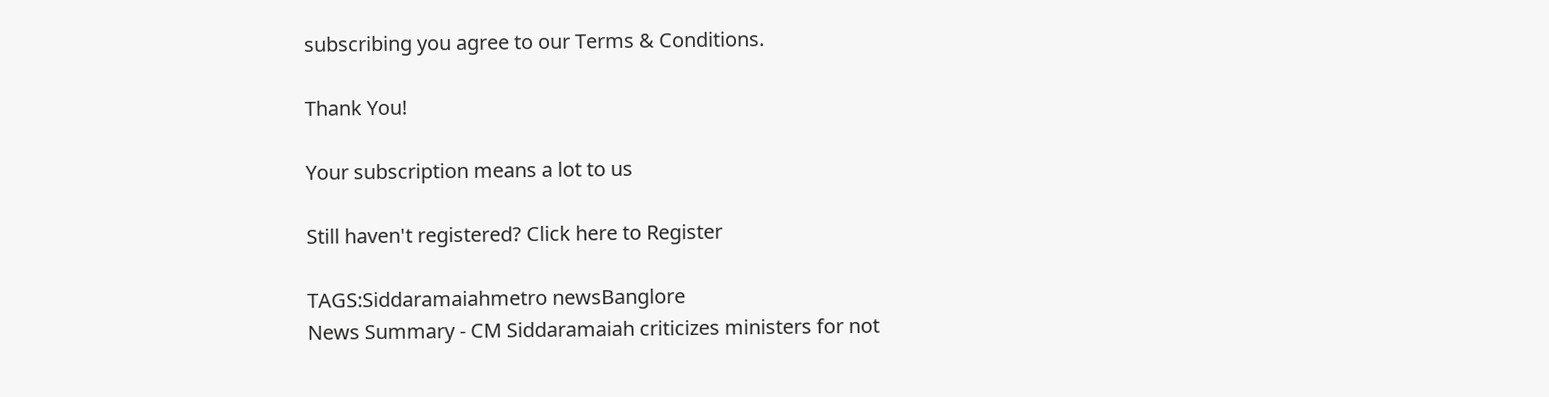subscribing you agree to our Terms & Conditions.

Thank You!

Your subscription means a lot to us

Still haven't registered? Click here to Register

TAGS:Siddaramaiahmetro newsBanglore
News Summary - CM Siddaramaiah criticizes ministers for not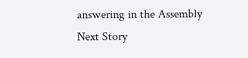answering in the Assembly
Next Story